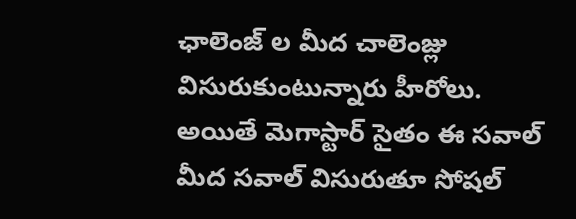ఛాలెంజ్ ల మీద చాలెంజ్లు విసురుకుంటున్నారు హీరోలు. అయితే మెగాస్టార్ సైతం ఈ సవాల్ మీద సవాల్ విసురుతూ సోషల్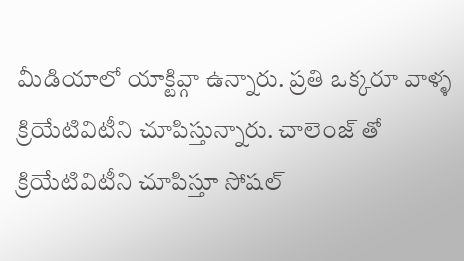మీడియాలో యాక్టివ్గా ఉన్నారు. ప్రతి ఒక్కరూ వాళ్ళ క్రియేటివిటీని చూపిస్తున్నారు. చాలెంజ్ తో క్రియేటివిటీని చూపిస్తూ సోషల్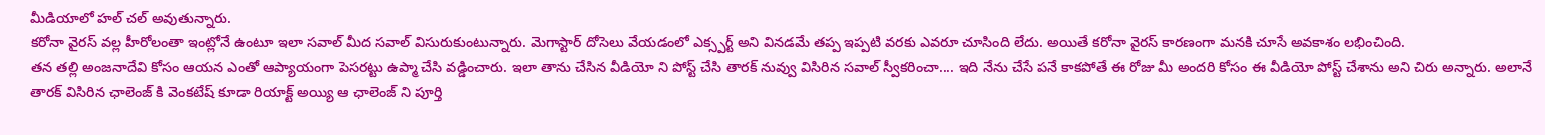మీడియాలో హల్ చల్ అవుతున్నారు.
కరోనా వైరస్ వల్ల హీరోలంతా ఇంట్లోనే ఉంటూ ఇలా సవాల్ మీద సవాల్ విసురుకుంటున్నారు. మెగాస్టార్ దోసెలు వేయడంలో ఎక్స్పర్ట్ అని వినడమే తప్ప ఇప్పటి వరకు ఎవరూ చూసింది లేదు. అయితే కరోనా వైరస్ కారణంగా మనకి చూసే అవకాశం లభించింది.
తన తల్లి అంజనాదేవి కోసం ఆయన ఎంతో ఆప్యాయంగా పెసరట్టు ఉప్మా చేసి వడ్డించారు. ఇలా తాను చేసిన వీడియో ని పోస్ట్ చేసి తారక్ నువ్వు విసిరిన సవాల్ స్వీకరించా.... ఇది నేను చేసే పనే కాకపోతే ఈ రోజు మీ అందరి కోసం ఈ వీడియో పోస్ట్ చేశాను అని చిరు అన్నారు. అలానే తారక్ విసిరిన ఛాలెంజ్ కి వెంకటేష్ కూడా రియాక్ట్ అయ్యి ఆ ఛాలెంజ్ ని పూర్తి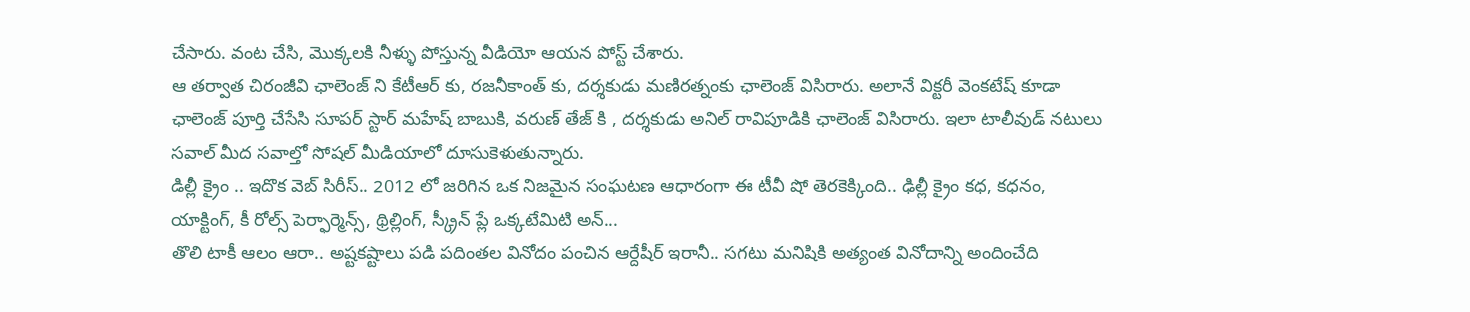చేసారు. వంట చేసి, మొక్కలకి నీళ్ళు పోస్తున్న వీడియో ఆయన పోస్ట్ చేశారు.
ఆ తర్వాత చిరంజీవి ఛాలెంజ్ ని కేటీఆర్ కు, రజనీకాంత్ కు, దర్శకుడు మణిరత్నంకు ఛాలెంజ్ విసిరారు. అలానే విక్టరీ వెంకటేష్ కూడా ఛాలెంజ్ పూర్తి చేసేసి సూపర్ స్టార్ మహేష్ బాబుకి, వరుణ్ తేజ్ కి , దర్శకుడు అనిల్ రావిపూడికి ఛాలెంజ్ విసిరారు. ఇలా టాలీవుడ్ నటులు సవాల్ మీద సవాల్తో సోషల్ మీడియాలో దూసుకెళుతున్నారు.
డిల్లీ క్రైం .. ఇదొక వెబ్ సిరీస్.. 2012 లో జరిగిన ఒక నిజమైన సంఘటణ ఆధారంగా ఈ టీవీ షో తెరకెక్కింది.. ఢిల్లీ క్రైం కధ, కధనం, యాక్టింగ్, కీ రోల్స్ పెర్ఫార్మెన్స్, థ్రిల్లింగ్, స్క్రీన్ ప్లే ఒక్కటేమిటి అన్...
తొలి టాకీ ఆలం ఆరా.. అష్టకష్టాలు పడి పదింతల వినోదం పంచిన ఆర్దేషీర్ ఇరానీ.. సగటు మనిషికి అత్యంత వినోదాన్ని అందించేది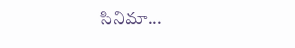సినిమా...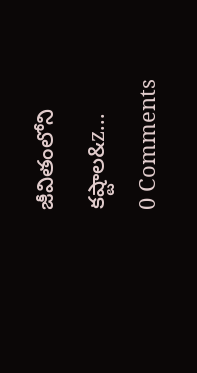జీవితంలోని కష్టాల&z...
0 Comments